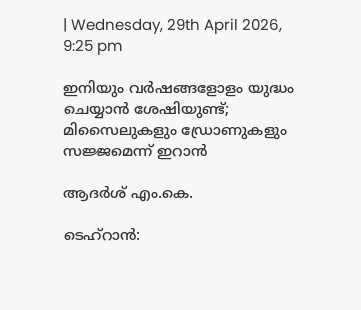| Wednesday, 29th April 2026, 9:25 pm

ഇനിയും വര്‍ഷങ്ങളോളം യുദ്ധം ചെയ്യാന്‍ ശേഷിയുണ്ട്; മിസൈലുകളും ഡ്രോണുകളും സജ്ജമെന്ന് ഇറാന്‍

ആദര്‍ശ് എം.കെ.

ടെഹ്‌റാന്‍: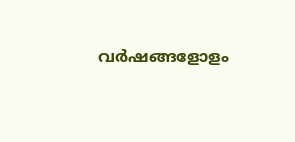വര്‍ഷങ്ങളോളം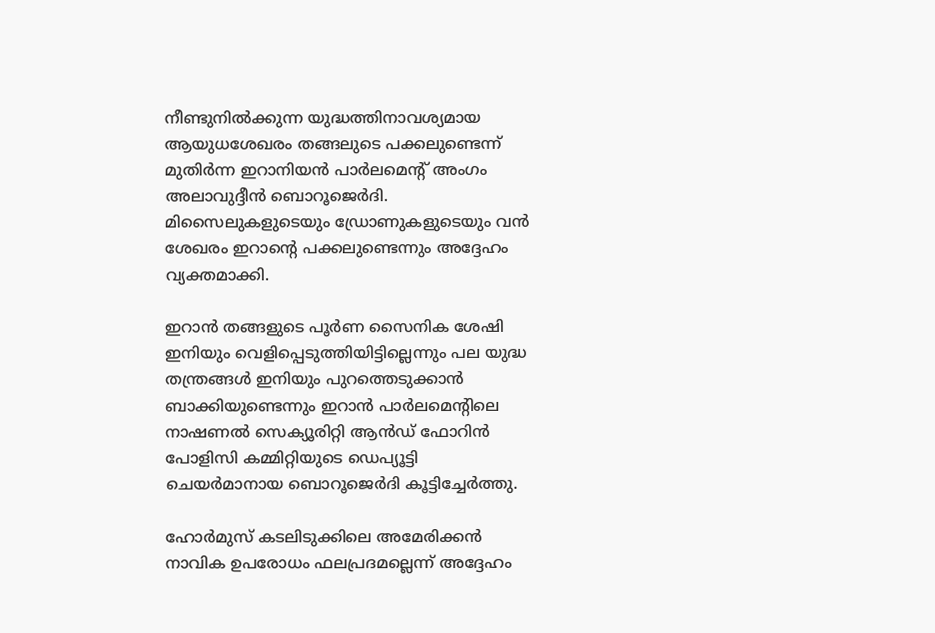നീണ്ടുനില്‍ക്കുന്ന യുദ്ധത്തിനാവശ്യമായ ആയുധശേഖരം തങ്ങലുടെ പക്കലുണ്ടെന്ന് മുതിര്‍ന്ന ഇറാനിയന്‍ പാര്‍ലമെന്റ് അംഗം അലാവുദ്ദീന്‍ ബൊറൂജെര്‍ദി. മിസൈലുകളുടെയും ഡ്രോണുകളുടെയും വന്‍ ശേഖരം ഇറാന്റെ പക്കലുണ്ടെന്നും അദ്ദേഹം വ്യക്തമാക്കി.

ഇറാന്‍ തങ്ങളുടെ പൂര്‍ണ സൈനിക ശേഷി ഇനിയും വെളിപ്പെടുത്തിയിട്ടില്ലെന്നും പല യുദ്ധ തന്ത്രങ്ങള്‍ ഇനിയും പുറത്തെടുക്കാന്‍ ബാക്കിയുണ്ടെന്നും ഇറാന്‍ പാര്‍ലമെന്റിലെ നാഷണല്‍ സെക്യൂരിറ്റി ആന്‍ഡ് ഫോറിന്‍ പോളിസി കമ്മിറ്റിയുടെ ഡെപ്യൂട്ടി ചെയര്‍മാനായ ബൊറൂജെര്‍ദി കൂട്ടിച്ചേര്‍ത്തു.

ഹോര്‍മുസ് കടലിടുക്കിലെ അമേരിക്കന്‍ നാവിക ഉപരോധം ഫലപ്രദമല്ലെന്ന് അദ്ദേഹം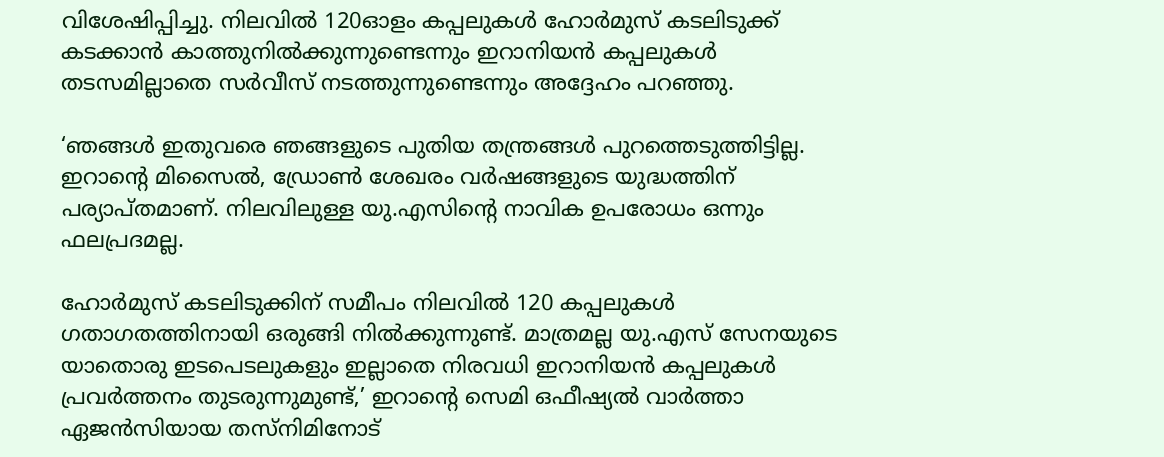വിശേഷിപ്പിച്ചു. നിലവില്‍ 120ഓളം കപ്പലുകള്‍ ഹോര്‍മുസ് കടലിടുക്ക് കടക്കാന്‍ കാത്തുനില്‍ക്കുന്നുണ്ടെന്നും ഇറാനിയന്‍ കപ്പലുകള്‍ തടസമില്ലാതെ സര്‍വീസ് നടത്തുന്നുണ്ടെന്നും അദ്ദേഹം പറഞ്ഞു.

‘ഞങ്ങള്‍ ഇതുവരെ ഞങ്ങളുടെ പുതിയ തന്ത്രങ്ങള്‍ പുറത്തെടുത്തിട്ടില്ല. ഇറാന്റെ മിസൈല്‍, ഡ്രോണ്‍ ശേഖരം വര്‍ഷങ്ങളുടെ യുദ്ധത്തിന് പര്യാപ്തമാണ്. നിലവിലുള്ള യു.എസിന്റെ നാവിക ഉപരോധം ഒന്നും ഫലപ്രദമല്ല.

ഹോര്‍മുസ് കടലിടുക്കിന് സമീപം നിലവില്‍ 120 കപ്പലുകള്‍ ഗതാഗതത്തിനായി ഒരുങ്ങി നില്‍ക്കുന്നുണ്ട്. മാത്രമല്ല യു.എസ് സേനയുടെ യാതൊരു ഇടപെടലുകളും ഇല്ലാതെ നിരവധി ഇറാനിയന്‍ കപ്പലുകള്‍ പ്രവര്‍ത്തനം തുടരുന്നുമുണ്ട്,’ ഇറാന്റെ സെമി ഒഫീഷ്യല്‍ വാര്‍ത്താ ഏജന്‍സിയായ തസ്‌നിമിനോട്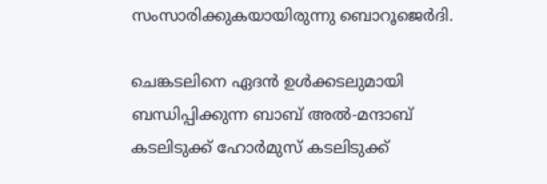സംസാരിക്കുകയായിരുന്നു ബൊറൂജെര്‍ദി.

ചെങ്കടലിനെ ഏദന്‍ ഉള്‍ക്കടലുമായി ബന്ധിപ്പിക്കുന്ന ബാബ് അല്‍-മന്ദാബ് കടലിടുക്ക് ഹോര്‍മുസ് കടലിടുക്ക്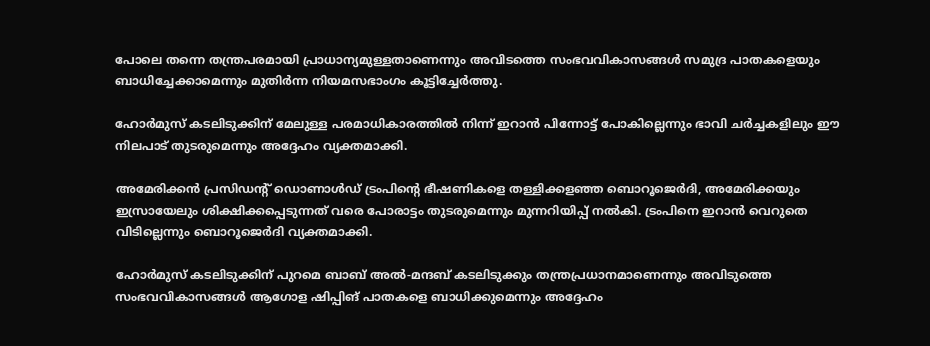പോലെ തന്നെ തന്ത്രപരമായി പ്രാധാന്യമുള്ളതാണെന്നും അവിടത്തെ സംഭവവികാസങ്ങള്‍ സമുദ്ര പാതകളെയും ബാധിച്ചേക്കാമെന്നും മുതിര്‍ന്ന നിയമസഭാംഗം കൂട്ടിച്ചേര്‍ത്തു.

ഹോര്‍മുസ് കടലിടുക്കിന് മേലുള്ള പരമാധികാരത്തില്‍ നിന്ന് ഇറാന്‍ പിന്നോട്ട് പോകില്ലെന്നും ഭാവി ചര്‍ച്ചകളിലും ഈ നിലപാട് തുടരുമെന്നും അദ്ദേഹം വ്യക്തമാക്കി.

അമേരിക്കന്‍ പ്രസിഡന്റ് ഡൊണാള്‍ഡ് ട്രംപിന്റെ ഭീഷണികളെ തള്ളിക്കളഞ്ഞ ബൊറൂജെര്‍ദി, അമേരിക്കയും ഇസ്രായേലും ശിക്ഷിക്കപ്പെടുന്നത് വരെ പോരാട്ടം തുടരുമെന്നും മുന്നറിയിപ്പ് നല്‍കി. ട്രംപിനെ ഇറാന്‍ വെറുതെ വിടില്ലെന്നും ബൊറൂജെര്‍ദി വ്യക്തമാക്കി.

ഹോര്‍മുസ് കടലിടുക്കിന് പുറമെ ബാബ് അല്‍-മന്ദബ് കടലിടുക്കും തന്ത്രപ്രധാനമാണെന്നും അവിടുത്തെ സംഭവവികാസങ്ങള്‍ ആഗോള ഷിപ്പിങ് പാതകളെ ബാധിക്കുമെന്നും അദ്ദേഹം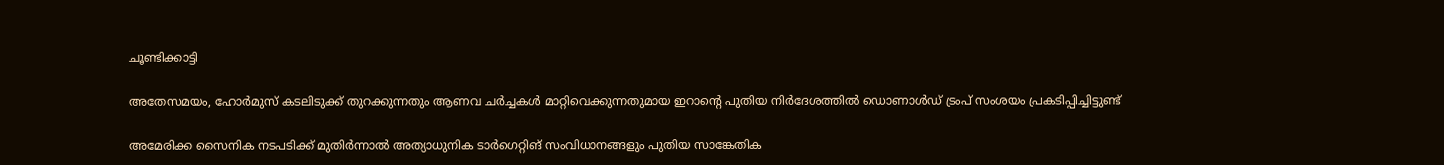ചൂണ്ടിക്കാട്ടി

അതേസമയം, ഹോര്‍മുസ് കടലിടുക്ക് തുറക്കുന്നതും ആണവ ചര്‍ച്ചകള്‍ മാറ്റിവെക്കുന്നതുമായ ഇറാന്റെ പുതിയ നിര്‍ദേശത്തില്‍ ഡൊണാള്‍ഡ് ട്രംപ് സംശയം പ്രകടിപ്പിച്ചിട്ടുണ്ട്

അമേരിക്ക സൈനിക നടപടിക്ക് മുതിര്‍ന്നാല്‍ അത്യാധുനിക ടാര്‍ഗെറ്റിങ് സംവിധാനങ്ങളും പുതിയ സാങ്കേതിക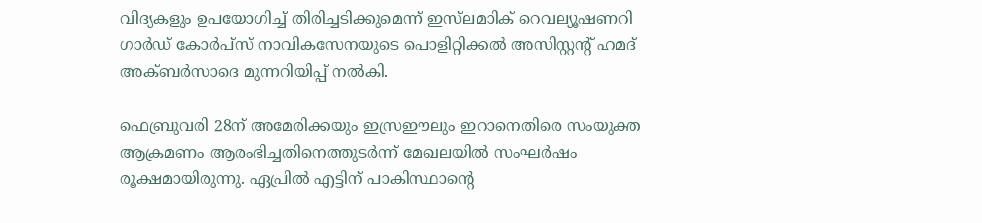വിദ്യകളും ഉപയോഗിച്ച് തിരിച്ചടിക്കുമെന്ന് ഇസ്‌ലമാിക് റെവല്യൂഷണറി ഗാര്‍ഡ് കോര്‍പ്‌സ് നാവികസേനയുടെ പൊളിറ്റിക്കല്‍ അസിസ്റ്റന്റ് ഹമദ് അക്ബര്‍സാദെ മുന്നറിയിപ്പ് നല്‍കി.

ഫെബ്രുവരി 28ന് അമേരിക്കയും ഇസ്രഈലും ഇറാനെതിരെ സംയുക്ത ആക്രമണം ആരംഭിച്ചതിനെത്തുടര്‍ന്ന് മേഖലയില്‍ സംഘര്‍ഷം രൂക്ഷമായിരുന്നു. ഏപ്രില്‍ എട്ടിന് പാകിസ്ഥാന്റെ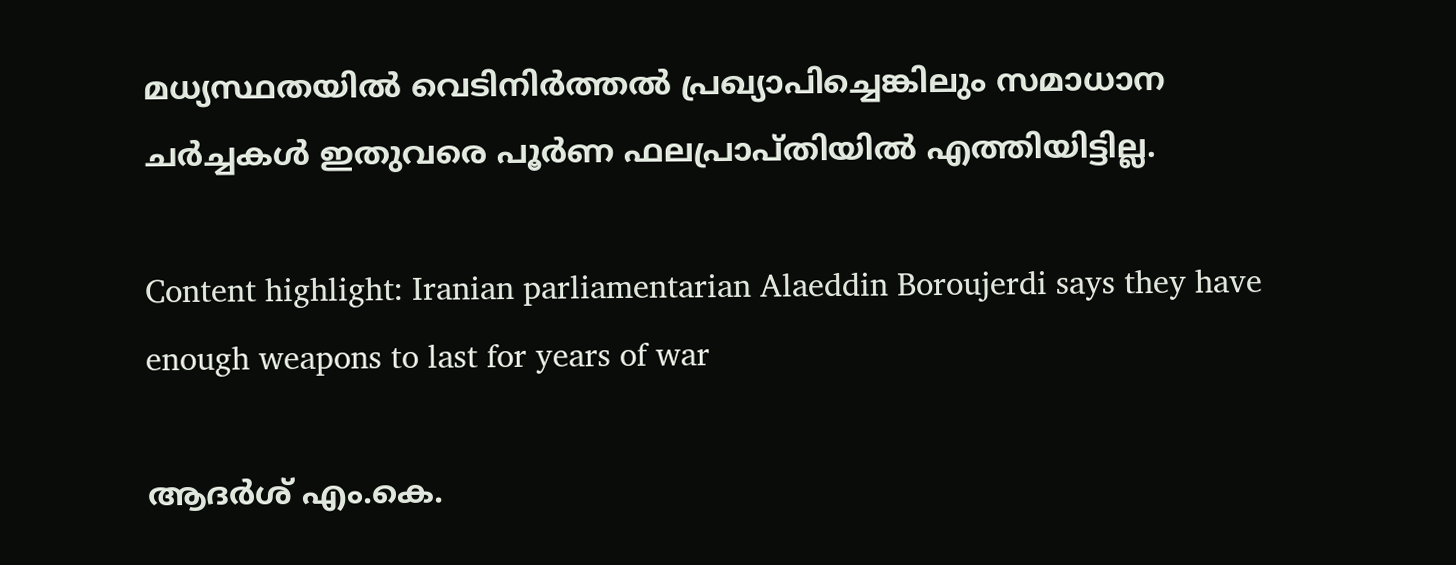മധ്യസ്ഥതയില്‍ വെടിനിര്‍ത്തല്‍ പ്രഖ്യാപിച്ചെങ്കിലും സമാധാന ചര്‍ച്ചകള്‍ ഇതുവരെ പൂര്‍ണ ഫലപ്രാപ്തിയില്‍ എത്തിയിട്ടില്ല.

Content highlight: Iranian parliamentarian Alaeddin Boroujerdi says they have enough weapons to last for years of war

ആദര്‍ശ് എം.കെ.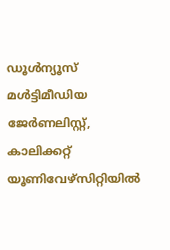ഡൂള്‍ന്യൂസ് മള്‍ട്ടിമീഡിയ ജേര്‍ണലിസ്റ്റ്, കാലിക്കറ്റ് യൂണിവേഴ്സിറ്റിയില്‍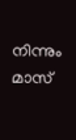നിന്നും മാസ്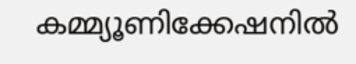കമ്മ്യൂണിക്കേഷനില്‍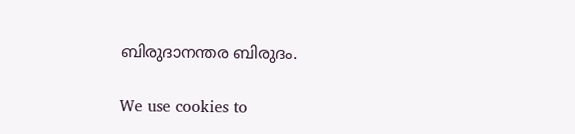ബിരുദാനന്തര ബിരുദം.

We use cookies to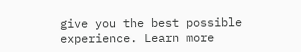give you the best possible experience. Learn more